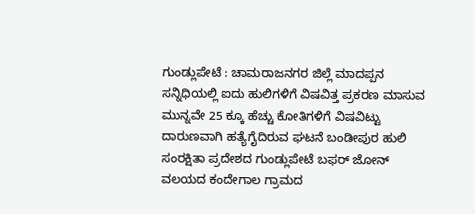ಗುಂಡ್ಲುಪೇಟೆ : ಚಾಮರಾಜನಗರ ಜಿಲ್ಲೆ ಮಾದಪ್ಪನ ಸನ್ನಿಧಿಯಲ್ಲಿ ಐದು ಹುಲಿಗಳಿಗೆ ವಿಷವಿತ್ತ ಪ್ರಕರಣ ಮಾಸುವ ಮುನ್ನವೇ 25 ಕ್ಕೂ ಹೆಚ್ಚು ಕೋತಿಗಳಿಗೆ ವಿಷವಿಟ್ಟು ದಾರುಣವಾಗಿ ಹತ್ಯೆಗೈದಿರುವ ಘಟನೆ ಬಂಡೀಪುರ ಹುಲಿ ಸಂರಕ್ಷಿತಾ ಪ್ರದೇಶದ ಗುಂಡ್ಲುಪೇಟೆ ಬಫರ್ ಜೋನ್ ವಲಯದ ಕಂದೇಗಾಲ ಗ್ರಾಮದ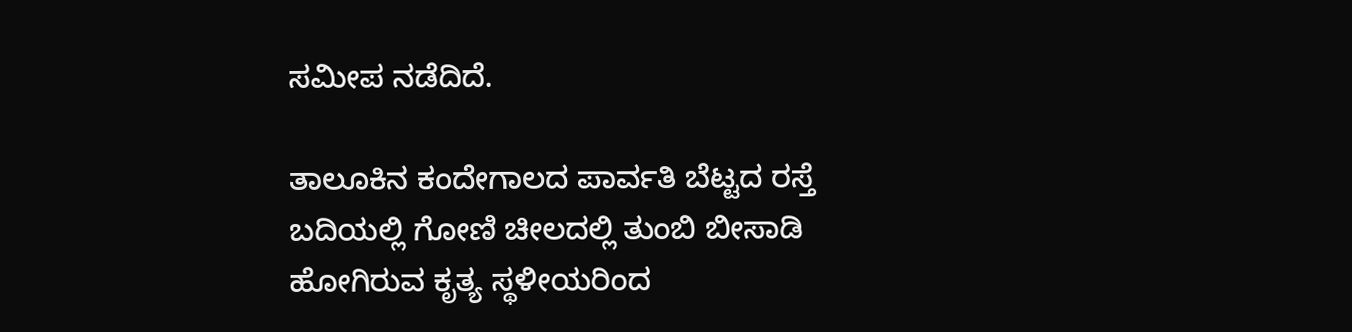ಸಮೀಪ ನಡೆದಿದೆ.

ತಾಲೂಕಿನ ಕಂದೇಗಾಲದ ಪಾರ್ವತಿ ಬೆಟ್ಟದ ರಸ್ತೆ ಬದಿಯಲ್ಲಿ ಗೋಣಿ ಚೀಲದಲ್ಲಿ ತುಂಬಿ ಬೀಸಾಡಿ ಹೋಗಿರುವ ಕೃತ್ಯ ಸ್ಥಳೀಯರಿಂದ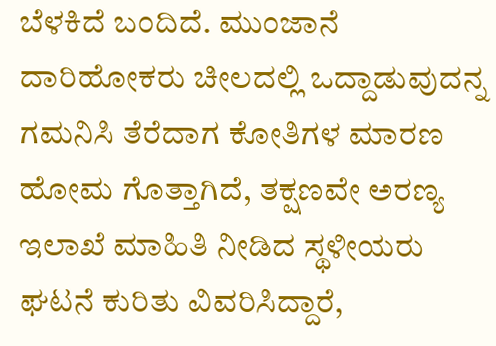ಬೆಳಕಿದೆ ಬಂದಿದೆ. ಮುಂಜಾನೆ ದಾರಿಹೋಕರು ಚೀಲದಲ್ಲಿ ಒದ್ದಾಡುವುದನ್ನ ಗಮನಿಸಿ ತೆರೆದಾಗ ಕೋತಿಗಳ ಮಾರಣ ಹೋಮ ಗೊತ್ತಾಗಿದೆ, ತಕ್ಷಣವೇ ಅರಣ್ಯ ಇಲಾಖೆ ಮಾಹಿತಿ ನೀಡಿದ ಸ್ಥಳೀಯರು ಘಟನೆ ಕುರಿತು ವಿವರಿಸಿದ್ದಾರೆ,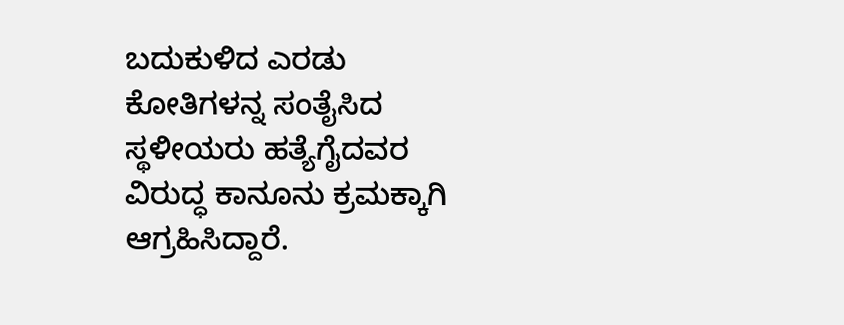ಬದುಕುಳಿದ ಎರಡು ಕೋತಿಗಳನ್ನ ಸಂತೈಸಿದ ಸ್ಥಳೀಯರು ಹತ್ಯೆಗೈದವರ ವಿರುದ್ಧ ಕಾನೂನು ಕ್ರಮಕ್ಕಾಗಿ ಆಗ್ರಹಿಸಿದ್ದಾರೆ.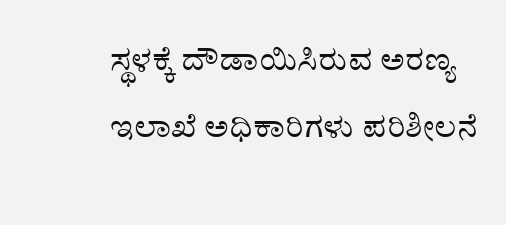ಸ್ಥಳಕ್ಕೆ ದೌಡಾಯಿಸಿರುವ ಅರಣ್ಯ ಇಲಾಖೆ ಅಧಿಕಾರಿಗಳು ಪರಿಶೀಲನೆ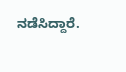ನಡೆಸಿದ್ದಾರೆ.